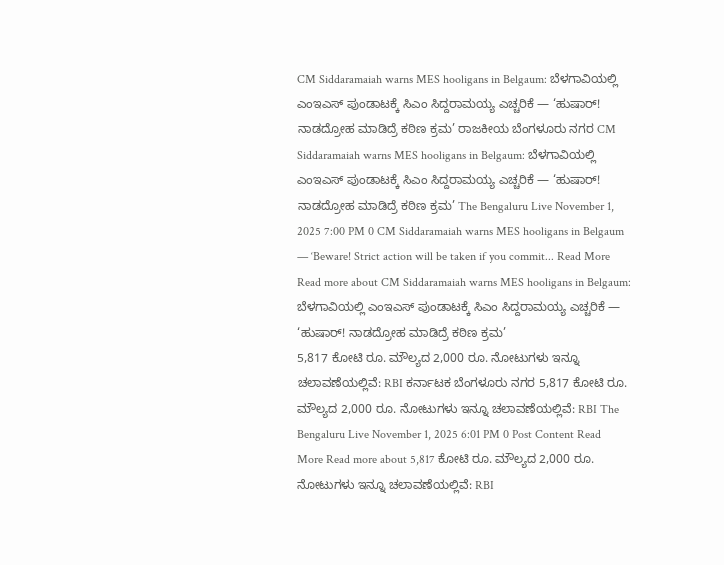CM Siddaramaiah warns MES hooligans in Belgaum: ಬೆಳಗಾವಿಯಲ್ಲಿ ಎಂಇಎಸ್ ಪುಂಡಾಟಕ್ಕೆ ಸಿಎಂ ಸಿದ್ದರಾಮಯ್ಯ ಎಚ್ಚರಿಕೆ — ‘ಹುಷಾರ್! ನಾಡದ್ರೋಹ ಮಾಡಿದ್ರೆ ಕಠಿಣ ಕ್ರಮ’ ರಾಜಕೀಯ ಬೆಂಗಳೂರು ನಗರ CM Siddaramaiah warns MES hooligans in Belgaum: ಬೆಳಗಾವಿಯಲ್ಲಿ ಎಂಇಎಸ್ ಪುಂಡಾಟಕ್ಕೆ ಸಿಎಂ ಸಿದ್ದರಾಮಯ್ಯ ಎಚ್ಚರಿಕೆ — ‘ಹುಷಾರ್! ನಾಡದ್ರೋಹ ಮಾಡಿದ್ರೆ ಕಠಿಣ ಕ್ರಮ’ The Bengaluru Live November 1, 2025 7:00 PM 0 CM Siddaramaiah warns MES hooligans in Belgaum — ‘Beware! Strict action will be taken if you commit... Read More Read more about CM Siddaramaiah warns MES hooligans in Belgaum: ಬೆಳಗಾವಿಯಲ್ಲಿ ಎಂಇಎಸ್ ಪುಂಡಾಟಕ್ಕೆ ಸಿಎಂ ಸಿದ್ದರಾಮಯ್ಯ ಎಚ್ಚರಿಕೆ — ‘ಹುಷಾರ್! ನಾಡದ್ರೋಹ ಮಾಡಿದ್ರೆ ಕಠಿಣ ಕ್ರಮ’
5,817 ಕೋಟಿ ರೂ. ಮೌಲ್ಯದ 2,000 ರೂ. ನೋಟುಗಳು ಇನ್ನೂ ಚಲಾವಣೆಯಲ್ಲಿವೆ: RBI ಕರ್ನಾಟಕ ಬೆಂಗಳೂರು ನಗರ 5,817 ಕೋಟಿ ರೂ. ಮೌಲ್ಯದ 2,000 ರೂ. ನೋಟುಗಳು ಇನ್ನೂ ಚಲಾವಣೆಯಲ್ಲಿವೆ: RBI The Bengaluru Live November 1, 2025 6:01 PM 0 Post Content Read More Read more about 5,817 ಕೋಟಿ ರೂ. ಮೌಲ್ಯದ 2,000 ರೂ. ನೋಟುಗಳು ಇನ್ನೂ ಚಲಾವಣೆಯಲ್ಲಿವೆ: RBI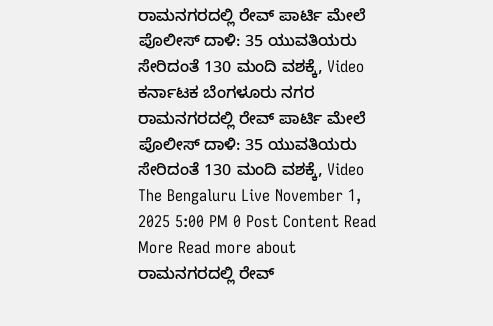ರಾಮನಗರದಲ್ಲಿ ರೇವ್ ಪಾರ್ಟಿ ಮೇಲೆ ಪೊಲೀಸ್ ದಾಳಿ: 35 ಯುವತಿಯರು ಸೇರಿದಂತೆ 130 ಮಂದಿ ವಶಕ್ಕೆ, Video ಕರ್ನಾಟಕ ಬೆಂಗಳೂರು ನಗರ ರಾಮನಗರದಲ್ಲಿ ರೇವ್ ಪಾರ್ಟಿ ಮೇಲೆ ಪೊಲೀಸ್ ದಾಳಿ: 35 ಯುವತಿಯರು ಸೇರಿದಂತೆ 130 ಮಂದಿ ವಶಕ್ಕೆ, Video The Bengaluru Live November 1, 2025 5:00 PM 0 Post Content Read More Read more about ರಾಮನಗರದಲ್ಲಿ ರೇವ್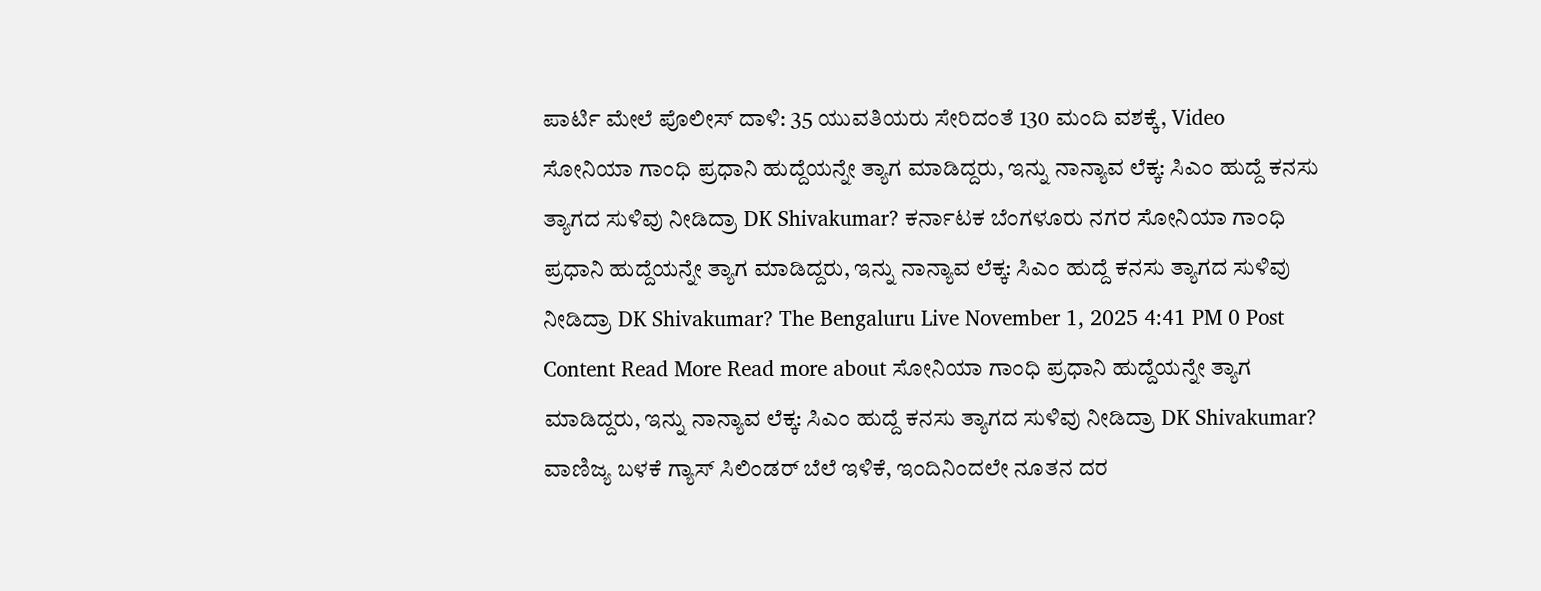ಪಾರ್ಟಿ ಮೇಲೆ ಪೊಲೀಸ್ ದಾಳಿ: 35 ಯುವತಿಯರು ಸೇರಿದಂತೆ 130 ಮಂದಿ ವಶಕ್ಕೆ, Video
ಸೋನಿಯಾ ಗಾಂಧಿ ಪ್ರಧಾನಿ ಹುದ್ದೆಯನ್ನೇ ತ್ಯಾಗ ಮಾಡಿದ್ದರು, ಇನ್ನು ನಾನ್ಯಾವ ಲೆಕ್ಕ: ಸಿಎಂ ಹುದ್ದೆ ಕನಸು ತ್ಯಾಗದ ಸುಳಿವು ನೀಡಿದ್ರಾ DK Shivakumar? ಕರ್ನಾಟಕ ಬೆಂಗಳೂರು ನಗರ ಸೋನಿಯಾ ಗಾಂಧಿ ಪ್ರಧಾನಿ ಹುದ್ದೆಯನ್ನೇ ತ್ಯಾಗ ಮಾಡಿದ್ದರು, ಇನ್ನು ನಾನ್ಯಾವ ಲೆಕ್ಕ: ಸಿಎಂ ಹುದ್ದೆ ಕನಸು ತ್ಯಾಗದ ಸುಳಿವು ನೀಡಿದ್ರಾ DK Shivakumar? The Bengaluru Live November 1, 2025 4:41 PM 0 Post Content Read More Read more about ಸೋನಿಯಾ ಗಾಂಧಿ ಪ್ರಧಾನಿ ಹುದ್ದೆಯನ್ನೇ ತ್ಯಾಗ ಮಾಡಿದ್ದರು, ಇನ್ನು ನಾನ್ಯಾವ ಲೆಕ್ಕ: ಸಿಎಂ ಹುದ್ದೆ ಕನಸು ತ್ಯಾಗದ ಸುಳಿವು ನೀಡಿದ್ರಾ DK Shivakumar?
ವಾಣಿಜ್ಯ ಬಳಕೆ ಗ್ಯಾಸ್ ಸಿಲಿಂಡರ್ ಬೆಲೆ ಇಳಿಕೆ, ಇಂದಿನಿಂದಲೇ ನೂತನ ದರ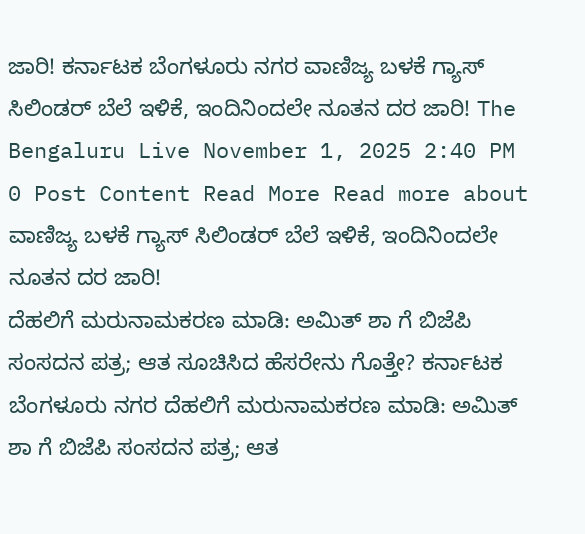ಜಾರಿ! ಕರ್ನಾಟಕ ಬೆಂಗಳೂರು ನಗರ ವಾಣಿಜ್ಯ ಬಳಕೆ ಗ್ಯಾಸ್ ಸಿಲಿಂಡರ್ ಬೆಲೆ ಇಳಿಕೆ, ಇಂದಿನಿಂದಲೇ ನೂತನ ದರ ಜಾರಿ! The Bengaluru Live November 1, 2025 2:40 PM 0 Post Content Read More Read more about ವಾಣಿಜ್ಯ ಬಳಕೆ ಗ್ಯಾಸ್ ಸಿಲಿಂಡರ್ ಬೆಲೆ ಇಳಿಕೆ, ಇಂದಿನಿಂದಲೇ ನೂತನ ದರ ಜಾರಿ!
ದೆಹಲಿಗೆ ಮರುನಾಮಕರಣ ಮಾಡಿ: ಅಮಿತ್ ಶಾ ಗೆ ಬಿಜೆಪಿ ಸಂಸದನ ಪತ್ರ; ಆತ ಸೂಚಿಸಿದ ಹೆಸರೇನು ಗೊತ್ತೇ? ಕರ್ನಾಟಕ ಬೆಂಗಳೂರು ನಗರ ದೆಹಲಿಗೆ ಮರುನಾಮಕರಣ ಮಾಡಿ: ಅಮಿತ್ ಶಾ ಗೆ ಬಿಜೆಪಿ ಸಂಸದನ ಪತ್ರ; ಆತ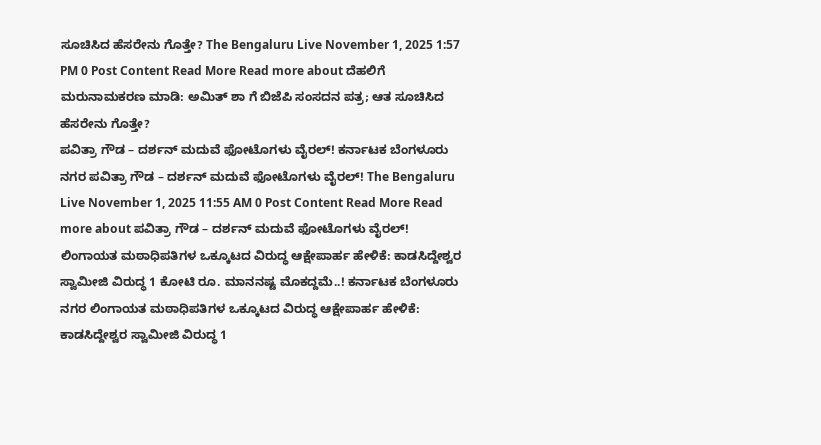ಸೂಚಿಸಿದ ಹೆಸರೇನು ಗೊತ್ತೇ? The Bengaluru Live November 1, 2025 1:57 PM 0 Post Content Read More Read more about ದೆಹಲಿಗೆ ಮರುನಾಮಕರಣ ಮಾಡಿ: ಅಮಿತ್ ಶಾ ಗೆ ಬಿಜೆಪಿ ಸಂಸದನ ಪತ್ರ; ಆತ ಸೂಚಿಸಿದ ಹೆಸರೇನು ಗೊತ್ತೇ?
ಪವಿತ್ರಾ ಗೌಡ – ದರ್ಶನ್ ಮದುವೆ ಫೋಟೊಗಳು ವೈರಲ್! ಕರ್ನಾಟಕ ಬೆಂಗಳೂರು ನಗರ ಪವಿತ್ರಾ ಗೌಡ – ದರ್ಶನ್ ಮದುವೆ ಫೋಟೊಗಳು ವೈರಲ್! The Bengaluru Live November 1, 2025 11:55 AM 0 Post Content Read More Read more about ಪವಿತ್ರಾ ಗೌಡ – ದರ್ಶನ್ ಮದುವೆ ಫೋಟೊಗಳು ವೈರಲ್!
ಲಿಂಗಾಯತ ಮಠಾಧಿಪತಿಗಳ ಒಕ್ಕೂಟದ ವಿರುದ್ಧ ಆಕ್ಷೇಪಾರ್ಹ ಹೇಳಿಕೆ: ಕಾಡಸಿದ್ದೇಶ್ವರ ಸ್ವಾಮೀಜಿ ವಿರುದ್ಧ 1 ಕೋಟಿ ರೂ. ಮಾನನಷ್ಟ ಮೊಕದ್ದಮೆ..! ಕರ್ನಾಟಕ ಬೆಂಗಳೂರು ನಗರ ಲಿಂಗಾಯತ ಮಠಾಧಿಪತಿಗಳ ಒಕ್ಕೂಟದ ವಿರುದ್ಧ ಆಕ್ಷೇಪಾರ್ಹ ಹೇಳಿಕೆ: ಕಾಡಸಿದ್ದೇಶ್ವರ ಸ್ವಾಮೀಜಿ ವಿರುದ್ಧ 1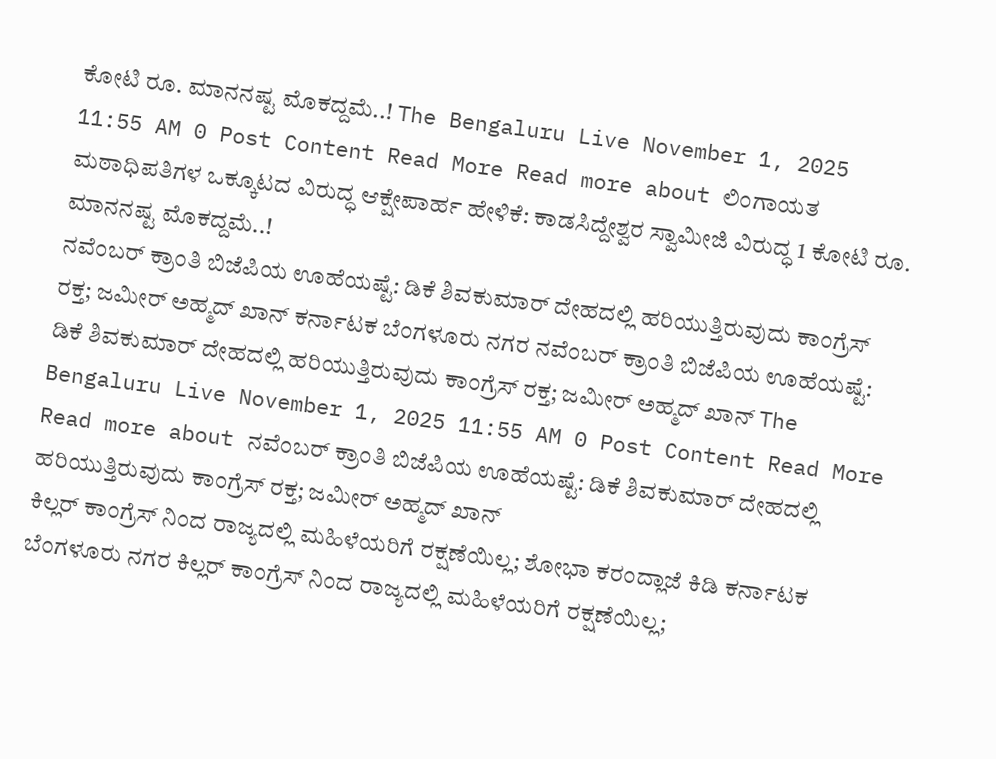ಕೋಟಿ ರೂ. ಮಾನನಷ್ಟ ಮೊಕದ್ದಮೆ..! The Bengaluru Live November 1, 2025 11:55 AM 0 Post Content Read More Read more about ಲಿಂಗಾಯತ ಮಠಾಧಿಪತಿಗಳ ಒಕ್ಕೂಟದ ವಿರುದ್ಧ ಆಕ್ಷೇಪಾರ್ಹ ಹೇಳಿಕೆ: ಕಾಡಸಿದ್ದೇಶ್ವರ ಸ್ವಾಮೀಜಿ ವಿರುದ್ಧ 1 ಕೋಟಿ ರೂ. ಮಾನನಷ್ಟ ಮೊಕದ್ದಮೆ..!
ನವೆಂಬರ್ ಕ್ರಾಂತಿ ಬಿಜೆಪಿಯ ಊಹೆಯಷ್ಟೆ: ಡಿಕೆ ಶಿವಕುಮಾರ್ ದೇಹದಲ್ಲಿ ಹರಿಯುತ್ತಿರುವುದು ಕಾಂಗ್ರೆಸ್ ರಕ್ತ; ಜಮೀರ್ ಅಹ್ಮದ್ ಖಾನ್ ಕರ್ನಾಟಕ ಬೆಂಗಳೂರು ನಗರ ನವೆಂಬರ್ ಕ್ರಾಂತಿ ಬಿಜೆಪಿಯ ಊಹೆಯಷ್ಟೆ: ಡಿಕೆ ಶಿವಕುಮಾರ್ ದೇಹದಲ್ಲಿ ಹರಿಯುತ್ತಿರುವುದು ಕಾಂಗ್ರೆಸ್ ರಕ್ತ; ಜಮೀರ್ ಅಹ್ಮದ್ ಖಾನ್ The Bengaluru Live November 1, 2025 11:55 AM 0 Post Content Read More Read more about ನವೆಂಬರ್ ಕ್ರಾಂತಿ ಬಿಜೆಪಿಯ ಊಹೆಯಷ್ಟೆ: ಡಿಕೆ ಶಿವಕುಮಾರ್ ದೇಹದಲ್ಲಿ ಹರಿಯುತ್ತಿರುವುದು ಕಾಂಗ್ರೆಸ್ ರಕ್ತ; ಜಮೀರ್ ಅಹ್ಮದ್ ಖಾನ್
ಕಿಲ್ಲರ್ ಕಾಂಗ್ರೆಸ್ ನಿಂದ ರಾಜ್ಯದಲ್ಲಿ ಮಹಿಳೆಯರಿಗೆ ರಕ್ಷಣೆಯಿಲ್ಲ; ಶೋಭಾ ಕರಂದ್ಲಾಜೆ ಕಿಡಿ ಕರ್ನಾಟಕ ಬೆಂಗಳೂರು ನಗರ ಕಿಲ್ಲರ್ ಕಾಂಗ್ರೆಸ್ ನಿಂದ ರಾಜ್ಯದಲ್ಲಿ ಮಹಿಳೆಯರಿಗೆ ರಕ್ಷಣೆಯಿಲ್ಲ;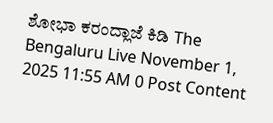ಶೋಭಾ ಕರಂದ್ಲಾಜೆ ಕಿಡಿ The Bengaluru Live November 1, 2025 11:55 AM 0 Post Content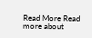Read More Read more about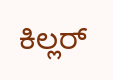ಕಿಲ್ಲರ್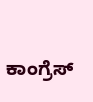ಕಾಂಗ್ರೆಸ್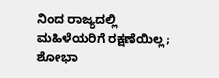ನಿಂದ ರಾಜ್ಯದಲ್ಲಿ ಮಹಿಳೆಯರಿಗೆ ರಕ್ಷಣೆಯಿಲ್ಲ; ಶೋಭಾ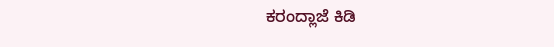ಕರಂದ್ಲಾಜೆ ಕಿಡಿ